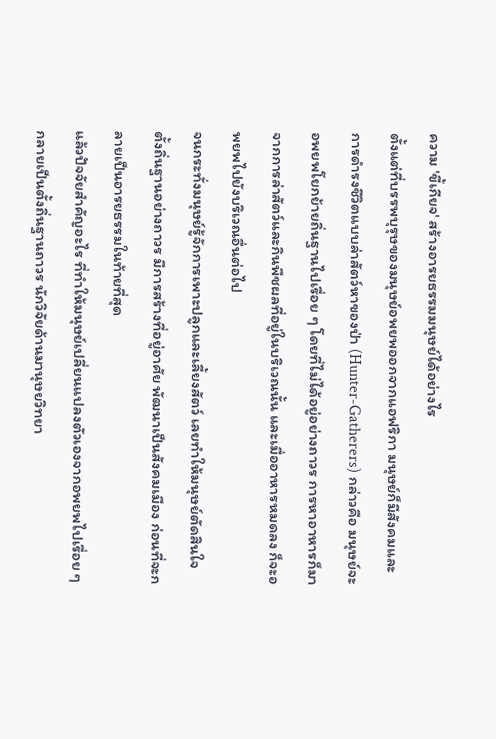ความ 'ขี้เกียจ' สร้างอารยธรรมมนุษย์ได้อย่างไร
ตั้งแต่ที่บรรพบุรุษของมนุษย์อพยพออกจากแอฟริกา มนุษย์ก็มีสังคมและการดำรงชีวิตแบบล่าสัตว์หาของป่า (Hunter-Gatherers) กล่าวคือ มนุษย์จะอพยพโยกย้ายถิ่นฐานไปเรื่อย ๆ โดยที่ไม่ได้อยู่อย่างถาวร การหาอาหารก็มาจากการล่าสัตว์และกินพืชผลที่อยู่ในบริเวณนั้น และเมื่ออาหารหมดลง ก็จะอพยพไปยังบริเวณอื่นต่อไป
จนกระทั่งมนุษย์รู้จักการเพาะปลูกและเลี้ยงสัตว์ เลยทำให้มนุษย์ตัดสินใจตั้งถิ่นฐานอย่างถาวร มีการสร้างที่อยู่อาศัย พัฒนาเป็นสังคมเมือง ก่อนที่จะกลายเป็นอารยธรรมในท้ายที่สุด
แล้วปัจจัยสำคัญอะไร ที่ทำให้มนุษย์เปลี่ยนแปลงตัวเองจากอพยพไปเรื่อย ๆ กลายเป็นตั้งถิ่นฐานถาวร นักวิจัยด้านมานุษยวิทยา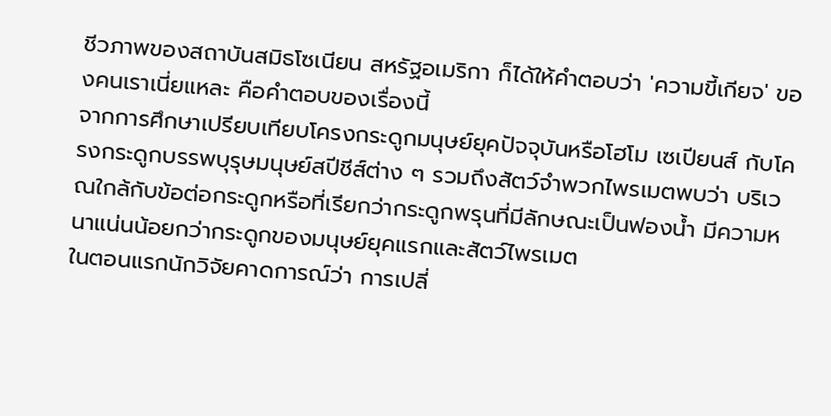ชีวภาพของสถาบันสมิธโซเนียน สหรัฐอเมริกา ก็ได้ให้คำตอบว่า 'ความขี้เกียจ' ของคนเราเนี่ยแหละ คือคำตอบของเรื่องนี้
จากการศึกษาเปรียบเทียบโครงกระดูกมนุษย์ยุคปัจจุบันหรือโฮโม เซเปียนส์ กับโครงกระดูกบรรพบุรุษมนุษย์สปีชีส์ต่าง ๆ รวมถึงสัตว์จำพวกไพรเมตพบว่า บริเวณใกล้กับข้อต่อกระดูกหรือที่เรียกว่ากระดูกพรุนที่มีลักษณะเป็นฟองน้ำ มีความหนาแน่นน้อยกว่ากระดูกของมนุษย์ยุคแรกและสัตว์ไพรเมต
ในตอนแรกนักวิจัยคาดการณ์ว่า การเปลี่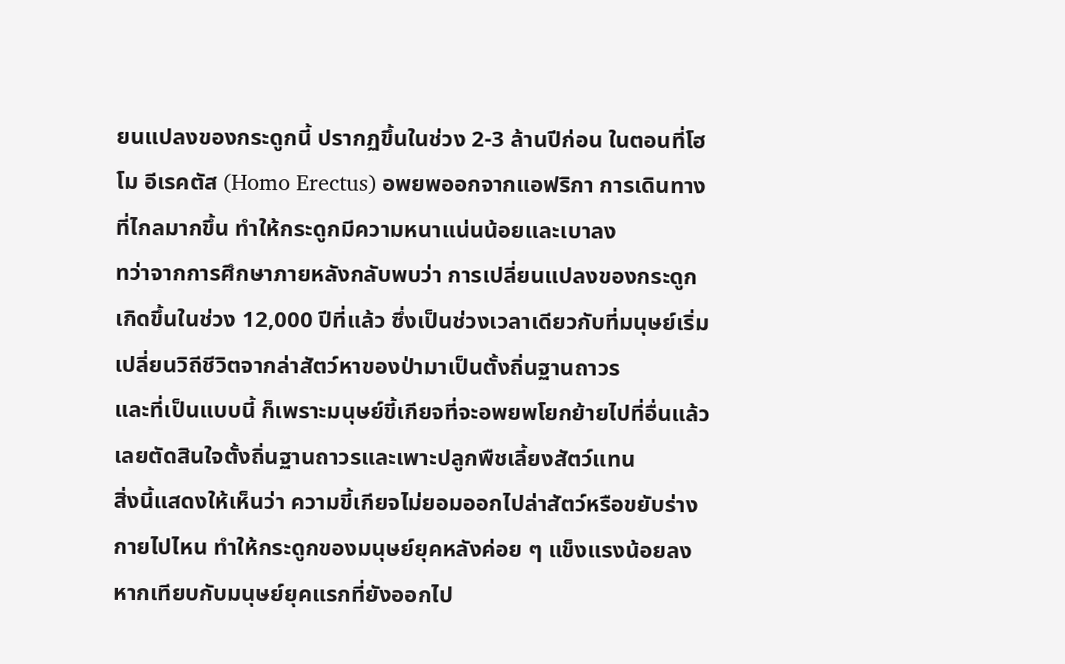ยนแปลงของกระดูกนี้ ปรากฏขึ้นในช่วง 2-3 ล้านปีก่อน ในตอนที่โฮโม อีเรคตัส (Homo Erectus) อพยพออกจากแอฟริกา การเดินทางที่ไกลมากขึ้น ทำให้กระดูกมีความหนาแน่นน้อยและเบาลง
ทว่าจากการศึกษาภายหลังกลับพบว่า การเปลี่ยนแปลงของกระดูกเกิดขึ้นในช่วง 12,000 ปีที่แล้ว ซึ่งเป็นช่วงเวลาเดียวกับที่มนุษย์เริ่มเปลี่ยนวิถีชีวิตจากล่าสัตว์หาของป่ามาเป็นตั้งถิ่นฐานถาวร
และที่เป็นแบบนี้ ก็เพราะมนุษย์ขี้เกียจที่จะอพยพโยกย้ายไปที่อื่นแล้ว เลยตัดสินใจตั้งถิ่นฐานถาวรและเพาะปลูกพืชเลี้ยงสัตว์แทน
สิ่งนี้แสดงให้เห็นว่า ความขี้เกียจไม่ยอมออกไปล่าสัตว์หรือขยับร่างกายไปไหน ทำให้กระดูกของมนุษย์ยุคหลังค่อย ๆ แข็งแรงน้อยลงหากเทียบกับมนุษย์ยุคแรกที่ยังออกไป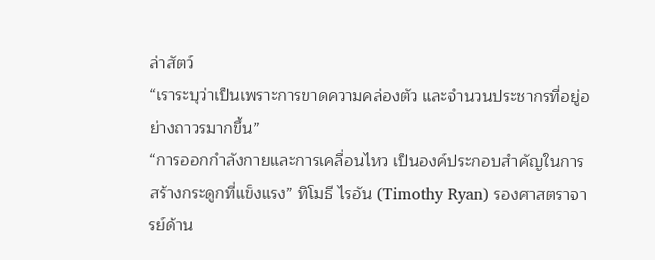ล่าสัตว์
“เราระบุว่าเป็นเพราะการขาดความคล่องตัว และจำนวนประชากรที่อยู่อย่างถาวรมากขึ้น”
“การออกกำลังกายและการเคลื่อนไหว เป็นองค์ประกอบสำคัญในการสร้างกระดูกที่แข็งแรง” ทิโมธี ไรอัน (Timothy Ryan) รองศาสตราจารย์ด้าน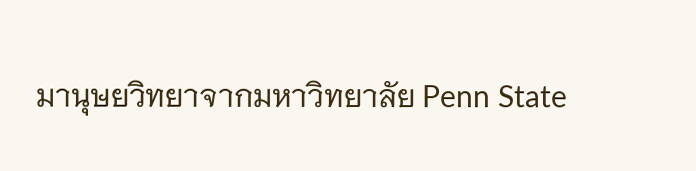มานุษยวิทยาจากมหาวิทยาลัย Penn State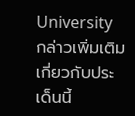University กล่าวเพิ่มเติมเกี่ยวกับประเด็นนี้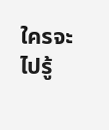ใครจะไปรู้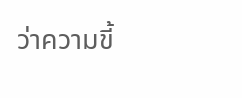ว่าความขี้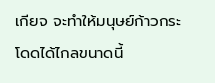เกียจ จะทำให้มนุษย์ก้าวกระโดดได้ไกลขนาดนี้